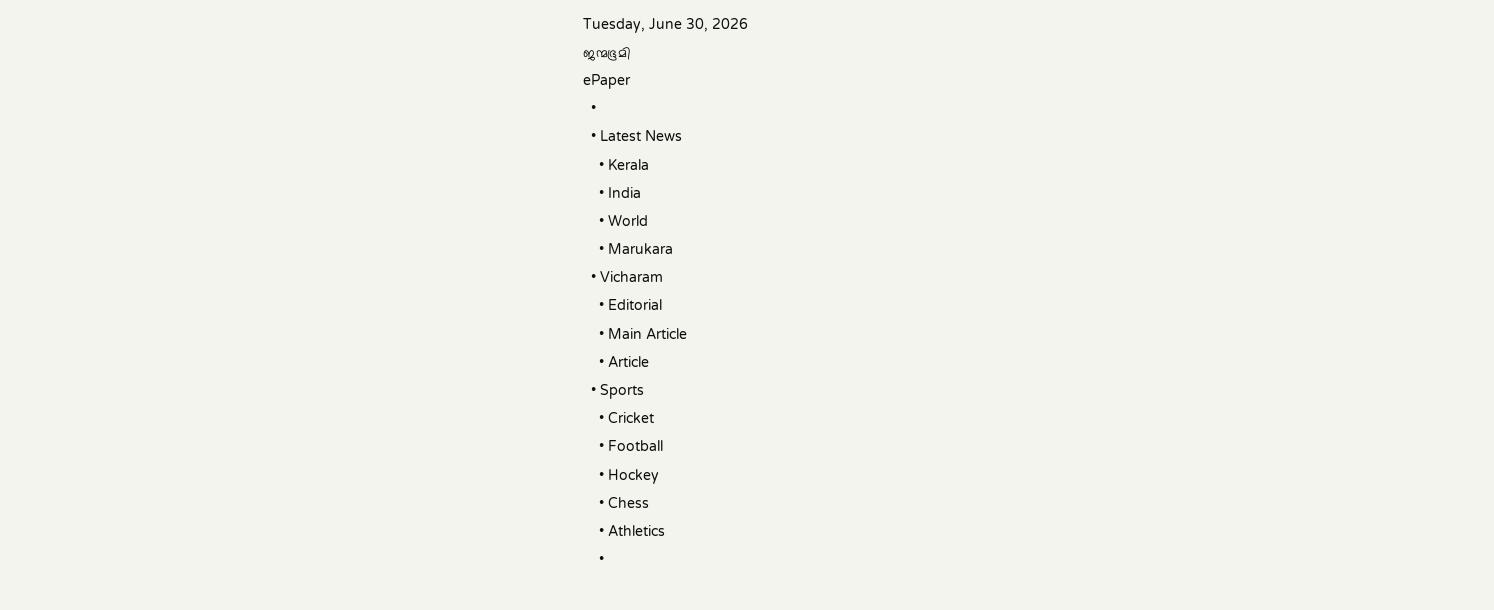Tuesday, June 30, 2026
ജന്മഭൂമി
ePaper
  •
  • Latest News
    • Kerala
    • India
    • World
    • Marukara
  • Vicharam
    • Editorial
    • Main Article
    • Article
  • Sports
    • Cricket
    • Football
    • Hockey
    • Chess
    • Athletics
    •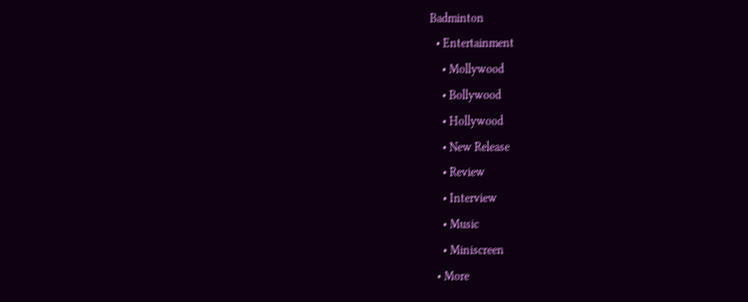Badminton
  • Entertainment
    • Mollywood
    • Bollywood
    • Hollywood
    • New Release
    • Review
    • Interview
    • Music
    • Miniscreen
  • More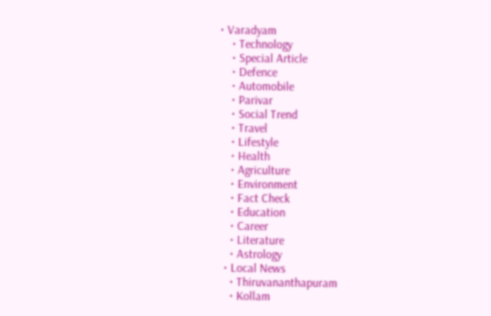• Varadyam
    • Technology
    • Special Article
    • Defence
    • Automobile
    • Parivar
    • Social Trend
    • Travel
    • Lifestyle
    • Health
    • Agriculture
    • Environment
    • Fact Check
    • Education
    • Career
    • Literature
    • Astrology
  • Local News
    • Thiruvananthapuram
    • Kollam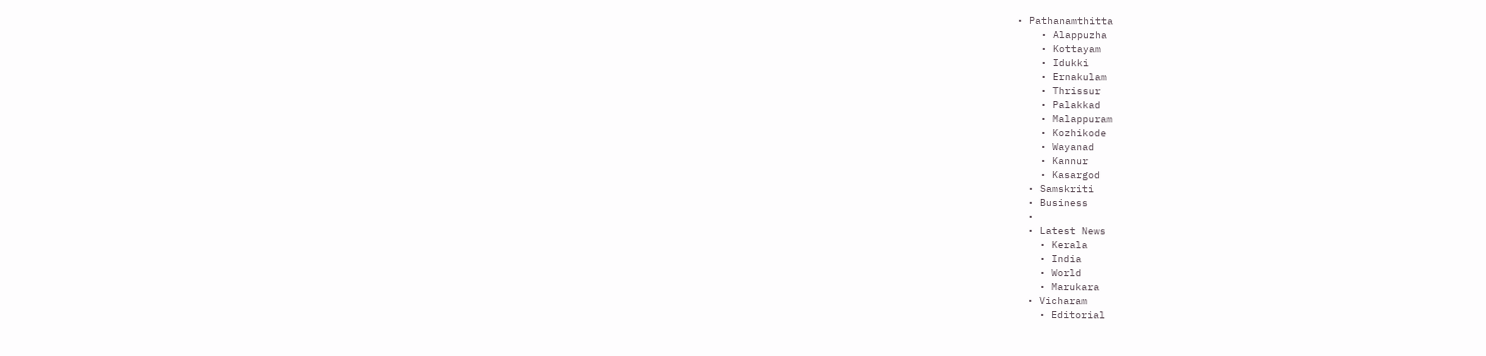• Pathanamthitta
    • Alappuzha
    • Kottayam
    • Idukki
    • Ernakulam
    • Thrissur
    • Palakkad
    • Malappuram
    • Kozhikode
    • Wayanad
    • Kannur
    • Kasargod
  • Samskriti
  • Business
  •
  • Latest News
    • Kerala
    • India
    • World
    • Marukara
  • Vicharam
    • Editorial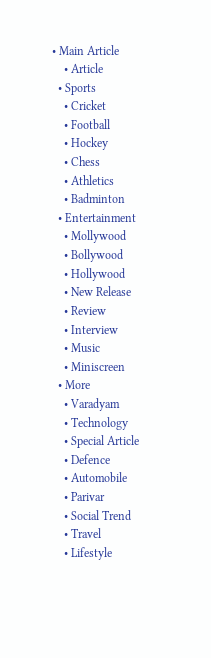• Main Article
    • Article
  • Sports
    • Cricket
    • Football
    • Hockey
    • Chess
    • Athletics
    • Badminton
  • Entertainment
    • Mollywood
    • Bollywood
    • Hollywood
    • New Release
    • Review
    • Interview
    • Music
    • Miniscreen
  • More
    • Varadyam
    • Technology
    • Special Article
    • Defence
    • Automobile
    • Parivar
    • Social Trend
    • Travel
    • Lifestyle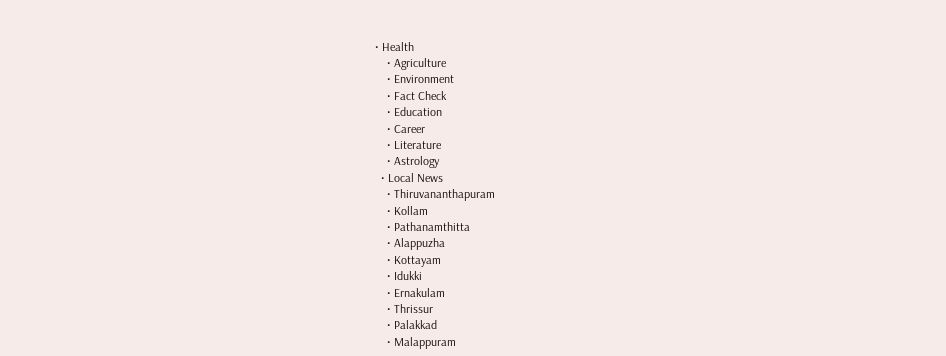• Health
    • Agriculture
    • Environment
    • Fact Check
    • Education
    • Career
    • Literature
    • Astrology
  • Local News
    • Thiruvananthapuram
    • Kollam
    • Pathanamthitta
    • Alappuzha
    • Kottayam
    • Idukki
    • Ernakulam
    • Thrissur
    • Palakkad
    • Malappuram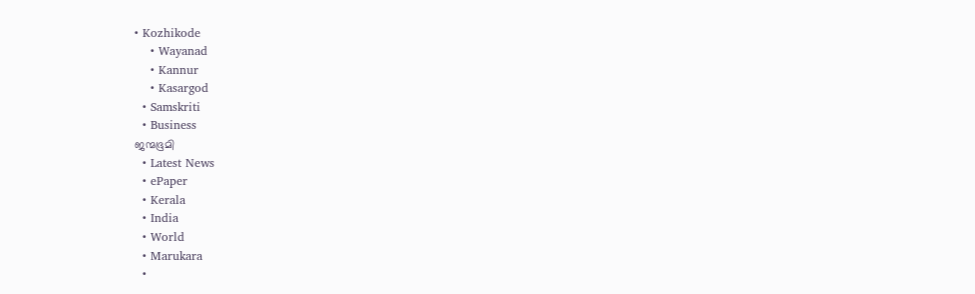• Kozhikode
    • Wayanad
    • Kannur
    • Kasargod
  • Samskriti
  • Business
ജന്മഭൂമി
  • Latest News
  • ePaper
  • Kerala
  • India
  • World
  • Marukara
  •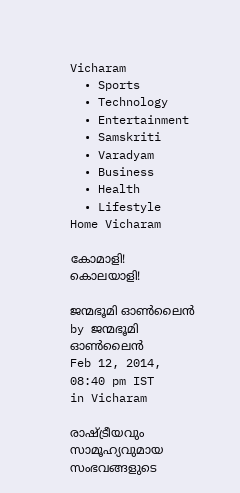Vicharam
  • Sports
  • Technology
  • Entertainment
  • Samskriti
  • Varadyam
  • Business
  • Health
  • Lifestyle
Home Vicharam

കോമാളി! കൊലയാളി!

ജന്മഭൂമി ഓണ്‍ലൈന്‍ by ജന്മഭൂമി ഓണ്‍ലൈന്‍
Feb 12, 2014, 08:40 pm IST
in Vicharam

രാഷ്‌ട്രീയവും സാമൂഹ്യവുമായ സംഭവങ്ങളുടെ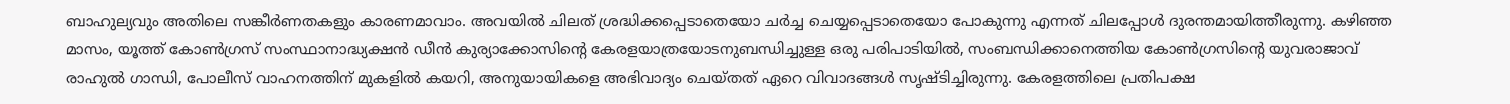ബാഹുല്യവും അതിലെ സങ്കീര്‍ണതകളും കാരണമാവാം. അവയില്‍ ചിലത്‌ ശ്രദ്ധിക്കപ്പെടാതെയോ ചര്‍ച്ച ചെയ്യപ്പെടാതെയോ പോകുന്നു എന്നത്‌ ചിലപ്പോള്‍ ദുരന്തമായിത്തീരുന്നു. കഴിഞ്ഞ മാസം, യൂത്ത്‌ കോണ്‍ഗ്രസ്‌ സംസ്ഥാനാദ്ധ്യക്ഷന്‍ ഡീന്‍ കുര്യാക്കോസിന്റെ കേരളയാത്രയോടനുബന്ധിച്ചുള്ള ഒരു പരിപാടിയില്‍, സംബന്ധിക്കാനെത്തിയ കോണ്‍ഗ്രസിന്റെ യുവരാജാവ്‌ രാഹുല്‍ ഗാന്ധി, പോലീസ്‌ വാഹനത്തിന്‌ മുകളില്‍ കയറി, അനുയായികളെ അഭിവാദ്യം ചെയ്തത്‌ ഏറെ വിവാദങ്ങള്‍ സൃഷ്ടിച്ചിരുന്നു. കേരളത്തിലെ പ്രതിപക്ഷ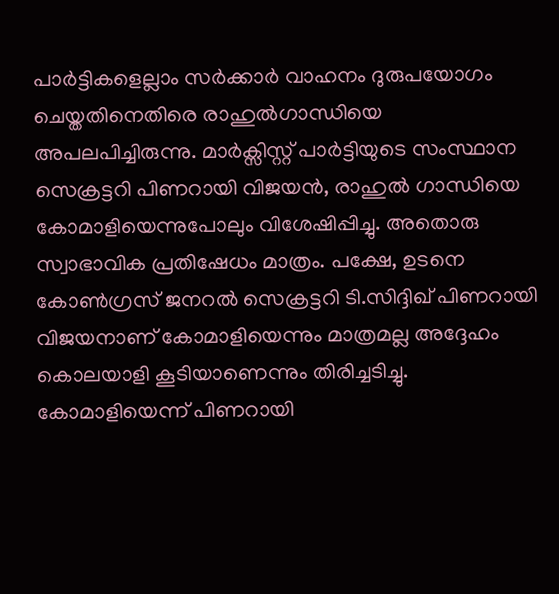പാര്‍ട്ടികളെല്ലാം സര്‍ക്കാര്‍ വാഹനം ദുരുപയോഗം ചെയ്തതിനെതിരെ രാഹുല്‍ഗാന്ധിയെ അപലപിച്ചിരുന്നു. മാര്‍ക്സിസ്റ്റ്‌ പാര്‍ട്ടിയുടെ സംസ്ഥാന സെക്രട്ടറി പിണറായി വിജയന്‍, രാഹുല്‍ ഗാന്ധിയെ കോമാളിയെന്നുപോലും വിശേഷിപ്പിച്ചു. അതൊരു സ്വാഭാവിക പ്രതിഷേധം മാത്രം. പക്ഷേ, ഉടനെ കോണ്‍ഗ്രസ്‌ ജനറല്‍ സെക്രട്ടറി ടി.സിദ്ദിഖ്‌ പിണറായി വിജയനാണ്‌ കോമാളിയെന്നും മാത്രമല്ല അദ്ദേഹം കൊലയാളി കൂടിയാണെന്നും തിരിച്ചടിച്ചു. കോമാളിയെന്ന്‌ പിണറായി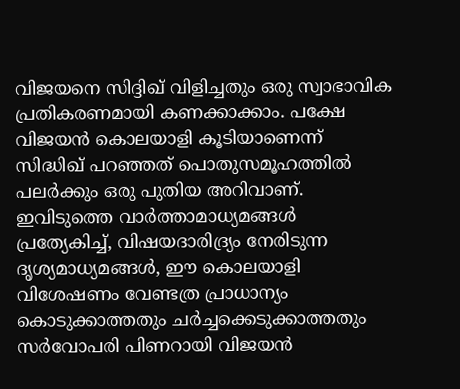വിജയനെ സിദ്ദിഖ്‌ വിളിച്ചതും ഒരു സ്വാഭാവിക പ്രതികരണമായി കണക്കാക്കാം. പക്ഷേ വിജയന്‍ കൊലയാളി കൂടിയാണെന്ന്‌ സിദ്ധിഖ്‌ പറഞ്ഞത്‌ പൊതുസമൂഹത്തില്‍ പലര്‍ക്കും ഒരു പുതിയ അറിവാണ്‌. ഇവിടുത്തെ വാര്‍ത്താമാധ്യമങ്ങള്‍ പ്രത്യേകിച്ച്‌, വിഷയദാരിദ്ര്യം നേരിടുന്ന ദൃശ്യമാധ്യമങ്ങള്‍, ഈ കൊലയാളി വിശേഷണം വേണ്ടത്ര പ്രാധാന്യം കൊടുക്കാത്തതും ചര്‍ച്ചക്കെടുക്കാത്തതും സര്‍വോപരി പിണറായി വിജയന്‍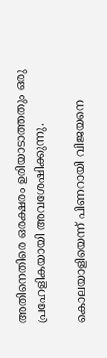അതിനെതിരെ ഒരക്ഷരം ഉരിയാടാത്തതും ഒരു പ്രഹേളികയായി അവശേഷിക്കുന്നു.

കൊലയാളിയെന്ന്‌ പിണറായി വിജയനെ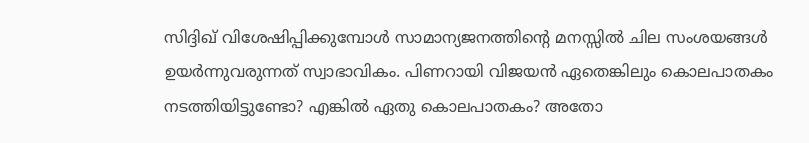സിദ്ദിഖ്‌ വിശേഷിപ്പിക്കുമ്പോള്‍ സാമാന്യജനത്തിന്റെ മനസ്സില്‍ ചില സംശയങ്ങള്‍ ഉയര്‍ന്നുവരുന്നത്‌ സ്വാഭാവികം. പിണറായി വിജയന്‍ ഏതെങ്കിലും കൊലപാതകം നടത്തിയിട്ടുണ്ടോ? എങ്കില്‍ ഏതു കൊലപാതകം? അതോ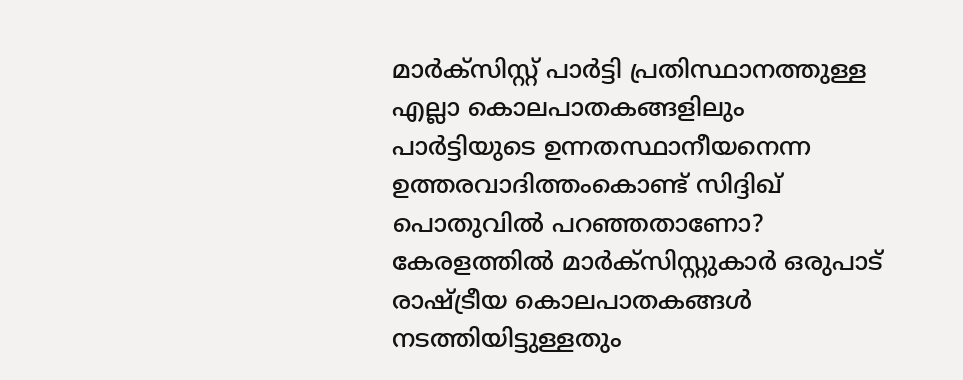മാര്‍ക്സിസ്റ്റ്‌ പാര്‍ട്ടി പ്രതിസ്ഥാനത്തുള്ള എല്ലാ കൊലപാതകങ്ങളിലും പാര്‍ട്ടിയുടെ ഉന്നതസ്ഥാനീയനെന്ന ഉത്തരവാദിത്തംകൊണ്ട്‌ സിദ്ദിഖ്‌ പൊതുവില്‍ പറഞ്ഞതാണോ? കേരളത്തില്‍ മാര്‍ക്സിസ്റ്റുകാര്‍ ഒരുപാട്‌ രാഷ്‌ട്രീയ കൊലപാതകങ്ങള്‍ നടത്തിയിട്ടുള്ളതും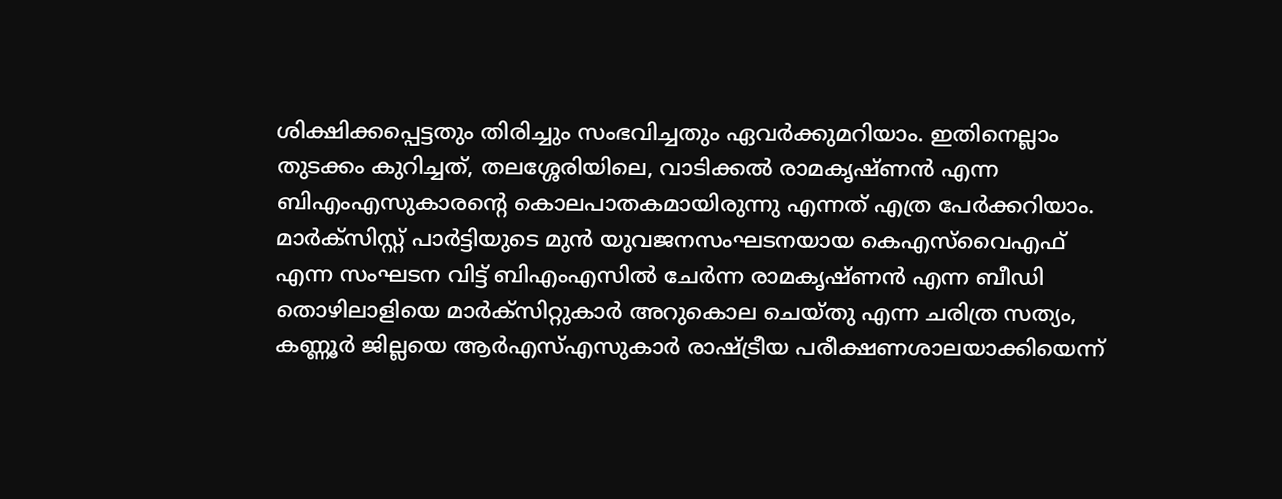ശിക്ഷിക്കപ്പെട്ടതും തിരിച്ചും സംഭവിച്ചതും ഏവര്‍ക്കുമറിയാം. ഇതിനെല്ലാം തുടക്കം കുറിച്ചത്‌, തലശ്ശേരിയിലെ, വാടിക്കല്‍ രാമകൃഷ്ണന്‍ എന്ന ബിഎംഎസുകാരന്റെ കൊലപാതകമായിരുന്നു എന്നത്‌ എത്ര പേര്‍ക്കറിയാം. മാര്‍ക്സിസ്റ്റ്‌ പാര്‍ട്ടിയുടെ മുന്‍ യുവജനസംഘടനയായ കെഎസ്‌വൈഎഫ്‌ എന്ന സംഘടന വിട്ട്‌ ബിഎംഎസില്‍ ചേര്‍ന്ന രാമകൃഷ്ണന്‍ എന്ന ബീഡി തൊഴിലാളിയെ മാര്‍ക്സിറ്റുകാര്‍ അറുകൊല ചെയ്തു എന്ന ചരിത്ര സത്യം, കണ്ണൂര്‍ ജില്ലയെ ആര്‍എസ്‌എസുകാര്‍ രാഷ്‌ട്രീയ പരീക്ഷണശാലയാക്കിയെന്ന്‌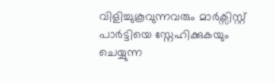വിളിച്ചുകൂവുന്നവരും മാര്‍ക്സിസ്റ്റ്‌ പാര്‍ട്ടിയെ സ്നേഹിക്കുകയും ചെയ്യുന്ന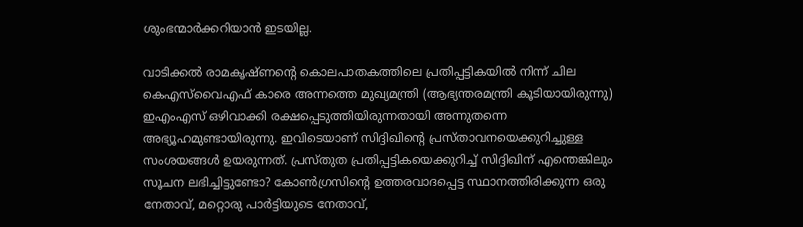ശുംഭന്മാര്‍ക്കറിയാന്‍ ഇടയില്ല.

വാടിക്കല്‍ രാമകൃഷ്ണന്റെ കൊലപാതകത്തിലെ പ്രതിപ്പട്ടികയില്‍ നിന്ന്‌ ചില കെഎസ്‌വൈഎഫ്‌ കാരെ അന്നത്തെ മുഖ്യമന്ത്രി (ആഭ്യന്തരമന്ത്രി കൂടിയായിരുന്നു) ഇഎംഎസ്‌ ഒഴിവാക്കി രക്ഷപ്പെടുത്തിയിരുന്നതായി അന്നുതന്നെ അഭ്യൂഹമുണ്ടായിരുന്നു. ഇവിടെയാണ്‌ സിദ്ദിഖിന്റെ പ്രസ്താവനയെക്കുറിച്ചുള്ള സംശയങ്ങള്‍ ഉയരുന്നത്‌. പ്രസ്തുത പ്രതിപ്പട്ടികയെക്കുറിച്ച്‌ സിദ്ദിഖിന്‌ എന്തെങ്കിലും സൂചന ലഭിച്ചിട്ടുണ്ടോ? കോണ്‍ഗ്രസിന്റെ ഉത്തരവാദപ്പെട്ട സ്ഥാനത്തിരിക്കുന്ന ഒരു നേതാവ്‌, മറ്റൊരു പാര്‍ട്ടിയുടെ നേതാവ്‌,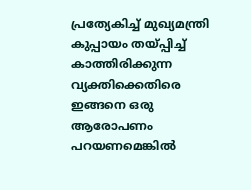പ്രത്യേകിച്ച്‌ മുഖ്യമന്ത്രി കുപ്പായം തയ്‌പ്പിച്ച്‌ കാത്തിരിക്കുന്ന വ്യക്തിക്കെതിരെ ഇങ്ങനെ ഒരു ആരോപണം പറയണമെങ്കില്‍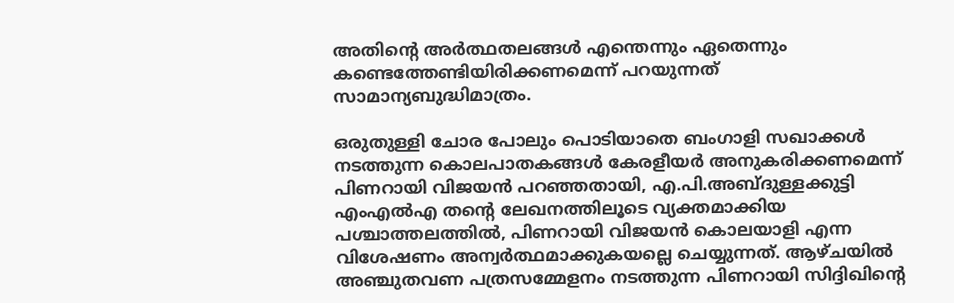അതിന്റെ അര്‍ത്ഥതലങ്ങള്‍ എന്തെന്നും ഏതെന്നും കണ്ടെത്തേണ്ടിയിരിക്കണമെന്ന്‌ പറയുന്നത്‌ സാമാന്യബുദ്ധിമാത്രം.

ഒരുതുള്ളി ചോര പോലും പൊടിയാതെ ബംഗാളി സഖാക്കള്‍ നടത്തുന്ന കൊലപാതകങ്ങള്‍ കേരളീയര്‍ അനുകരിക്കണമെന്ന്‌ പിണറായി വിജയന്‍ പറഞ്ഞതായി, എ.പി.അബ്ദുള്ളക്കുട്ടി എംഎല്‍എ തന്റെ ലേഖനത്തിലൂടെ വ്യക്തമാക്കിയ പശ്ചാത്തലത്തില്‍, പിണറായി വിജയന്‍ കൊലയാളി എന്ന വിശേഷണം അന്വര്‍ത്ഥമാക്കുകയല്ലെ ചെയ്യുന്നത്‌. ആഴ്ചയില്‍ അഞ്ചുതവണ പത്രസമ്മേളനം നടത്തുന്ന പിണറായി സിദ്ദിഖിന്റെ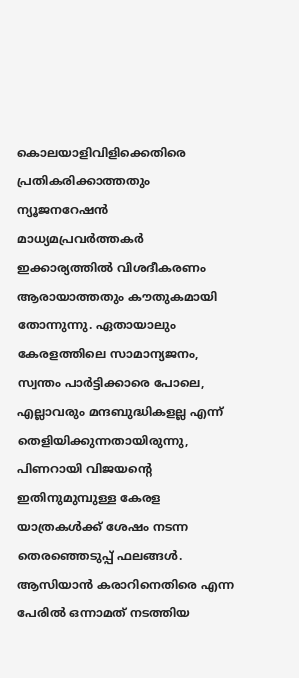കൊലയാളിവിളിക്കെതിരെ പ്രതികരിക്കാത്തതും ന്യൂജനറേഷന്‍ മാധ്യമപ്രവര്‍ത്തകര്‍ ഇക്കാര്യത്തില്‍ വിശദീകരണം ആരായാത്തതും കൗതുകമായി തോന്നുന്നു. ഏതായാലും കേരളത്തിലെ സാമാന്യജനം, സ്വന്തം പാര്‍ട്ടിക്കാരെ പോലെ, എല്ലാവരും മന്ദബുദ്ധികളല്ല എന്ന്‌ തെളിയിക്കുന്നതായിരുന്നു, പിണറായി വിജയന്റെ ഇതിനുമുമ്പുള്ള കേരള യാത്രകള്‍ക്ക്‌ ശേഷം നടന്ന തെരഞ്ഞെടുപ്പ്‌ ഫലങ്ങള്‍. ആസിയാന്‍ കരാറിനെതിരെ എന്ന പേരില്‍ ഒന്നാമത്‌ നടത്തിയ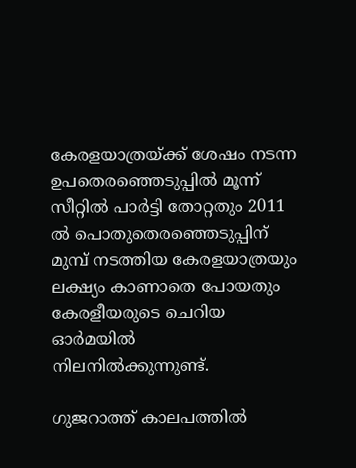കേരളയാത്രയ്‌ക്ക്‌ ശേഷം നടന്ന ഉപതെരഞ്ഞെടുപ്പില്‍ മൂന്ന്‌ സീറ്റില്‍ പാര്‍ട്ടി തോറ്റതും 2011 ല്‍ പൊതുതെരഞ്ഞെടുപ്പിന്‌ മുമ്പ്‌ നടത്തിയ കേരളയാത്രയും ലക്ഷ്യം കാണാതെ പോയതും കേരളീയരുടെ ചെറിയ ഓര്‍മയില്‍ നിലനില്‍ക്കുന്നുണ്ട്‌.

ഗുജറാത്ത്‌ കാലപത്തില്‍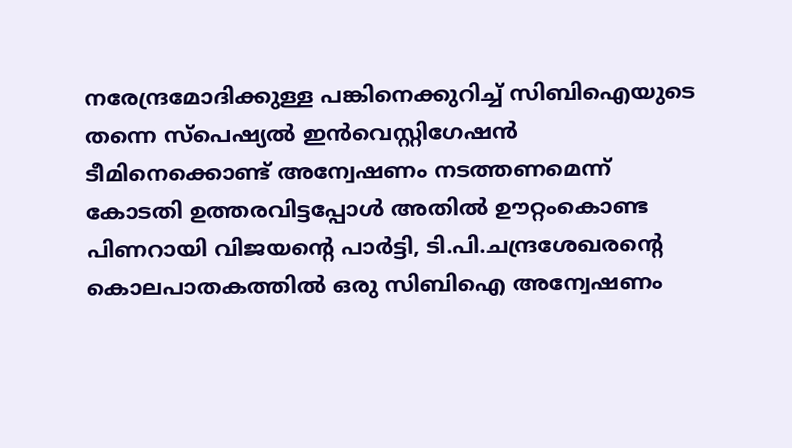നരേന്ദ്രമോദിക്കുള്ള പങ്കിനെക്കുറിച്ച്‌ സിബിഐയുടെ തന്നെ സ്പെഷ്യല്‍ ഇന്‍വെസ്റ്റിഗേഷന്‍ ടീമിനെക്കൊണ്ട്‌ അന്വേഷണം നടത്തണമെന്ന്‌ കോടതി ഉത്തരവിട്ടപ്പോള്‍ അതില്‍ ഊറ്റംകൊണ്ട പിണറായി വിജയന്റെ പാര്‍ട്ടി, ടി.പി.ചന്ദ്രശേഖരന്റെ കൊലപാതകത്തില്‍ ഒരു സിബിഐ അന്വേഷണം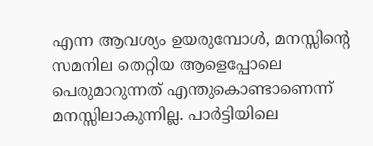എന്ന ആവശ്യം ഉയരുമ്പോള്‍, മനസ്സിന്റെ സമനില തെറ്റിയ ആളെപ്പോലെ പെരുമാറുന്നത്‌ എന്തുകൊണ്ടാണെന്ന്‌ മനസ്സിലാകുന്നില്ല. പാര്‍ട്ടിയിലെ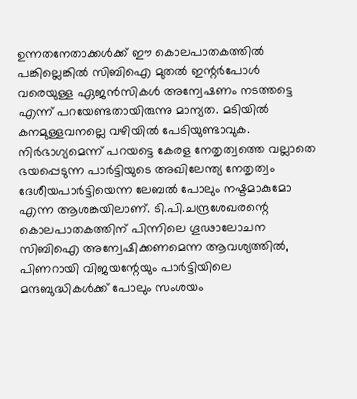ഉന്നതനേതാക്കള്‍ക്ക്‌ ഈ കൊലപാതകത്തില്‍ പങ്കില്ലെങ്കില്‍ സിബിഐ മുതല്‍ ഇന്റര്‍പോള്‍ വരെയുള്ള ഏജന്‍സികള്‍ അന്വേഷണം നടത്തട്ടെ എന്ന്‌ പറയേണ്ടതായിരുന്നു മാന്യത. മടിയില്‍ കനമുള്ളവനല്ലെ വഴിയില്‍ പേടിയുണ്ടാവുക. നിര്‍ഭാഗ്യമെന്ന്‌ പറയട്ടെ കേരള നേതൃത്വത്തെ വല്ലാതെ ഭയപ്പെടുന്ന പാര്‍ട്ടിയുടെ അഖിലേന്ത്യ നേതൃത്വം ദേശീയപാര്‍ട്ടിയെന്ന ലേബല്‍ പോലും നഷ്ടമാകുമോ എന്ന ആശങ്കയിലാണ്‌. ടി.പി.ചന്ദ്രശേഖരന്റെ കൊലപാതകത്തിന്‌ പിന്നിലെ ഗൂഢാലോചന സിബിഐ അന്വേഷിക്കണമെന്ന ആവശ്യത്തില്‍, പിണറായി വിജയന്റേയും പാര്‍ട്ടിയിലെ മന്ദബുദ്ധികള്‍ക്ക്‌ പോലും സംശയം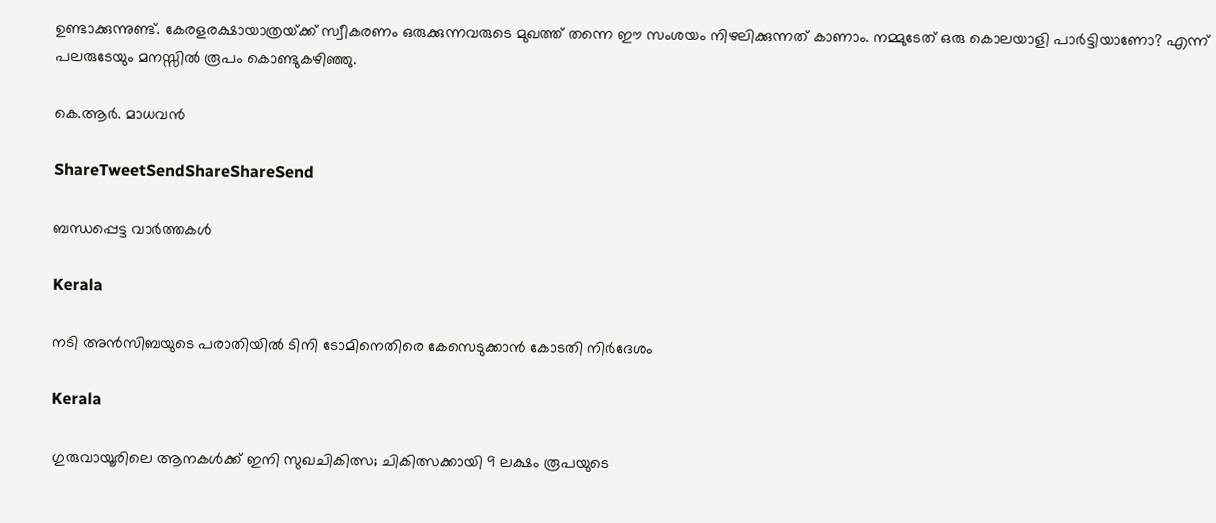ഉണ്ടാക്കുന്നുണ്ട്‌. കേരളരക്ഷായാത്രയ്‌ക്ക്‌ സ്വീകരണം ഒരുക്കുന്നവരുടെ മുഖത്ത്‌ തന്നെ ഈ സംശയം നിഴലിക്കുന്നത്‌ കാണാം. നമ്മുടേത്‌ ഒരു കൊലയാളി പാര്‍ട്ടിയാണോ? എന്ന്‌ പലരുടേയും മനസ്സില്‍ രൂപം കൊണ്ടുകഴിഞ്ഞു.

കെ.ആര്‍. മാധവന്‍

ShareTweetSendShareShareSend

ബന്ധപ്പെട്ട വാര്‍ത്തകള്‍

Kerala

നടി അന്‍സിബയുടെ പരാതിയില്‍ ടിനി ടോമിനെതിരെ കേസെടുക്കാന്‍ കോടതി നിര്‍ദേശം

Kerala

ഗുരുവായൂരിലെ ആനകൾക്ക് ഇനി സുഖചികിത്സ; ചികിത്സക്കായി 9 ലക്ഷം രൂപയുടെ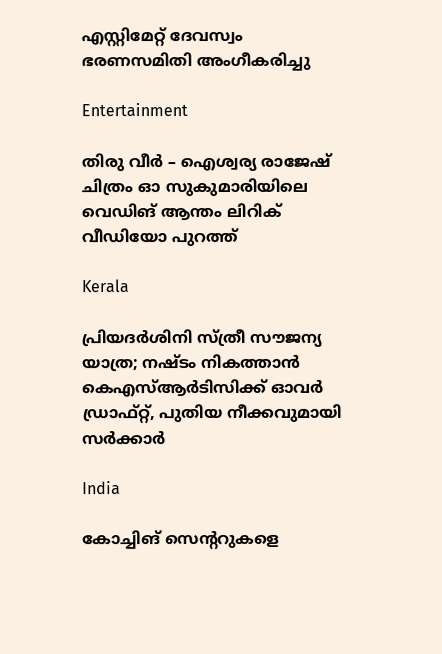എസ്റ്റിമേറ്റ് ദേവസ്വം ഭരണസമിതി അംഗീകരിച്ചു

Entertainment

തിരു വീർ – ഐശ്വര്യ രാജേഷ് ചിത്രം ഓ സുകുമാരിയിലെ വെഡിങ് ആന്തം ലിറിക് വീഡിയോ പുറത്ത്

Kerala

പ്രിയദ‌ർശിനി സ്ത്രീ സൗജന്യ യാത്ര; നഷ്ടം നികത്താൻ കെഎസ്ആർടിസിക്ക് ഓവർ ഡ്രാഫ്റ്റ്, പുതിയ നീക്കവുമായി സർക്കാർ

India

കോച്ചിങ് സെൻ്ററുകളെ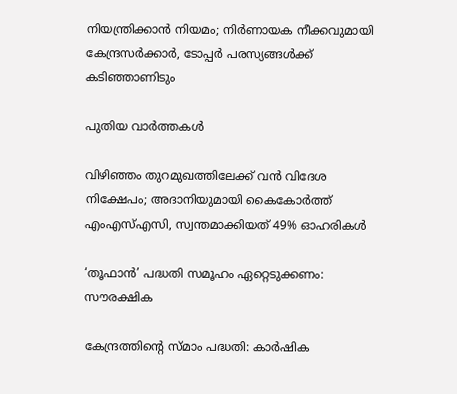നിയന്ത്രിക്കാൻ നിയമം; നിർണായക നീക്കവുമായി കേന്ദ്രസർക്കാർ, ടോപ്പർ പരസ്യങ്ങൾക്ക് കടിഞ്ഞാണിടും

പുതിയ വാര്‍ത്തകള്‍

വിഴിഞ്ഞം തുറമുഖത്തിലേക്ക് വൻ വിദേശ നിക്ഷേപം; അദാനിയുമായി കൈകോർത്ത് എംഎസ്എസി, സ്വന്തമാക്കിയത് 49% ഓഹരികൾ

‘തൂഫാന്‍’ പദ്ധതി സമൂഹം ഏറ്റെടുക്കണം: സൗരക്ഷിക

കേന്ദ്രത്തിന്റെ സ്മാം പദ്ധതി: കാര്‍ഷിക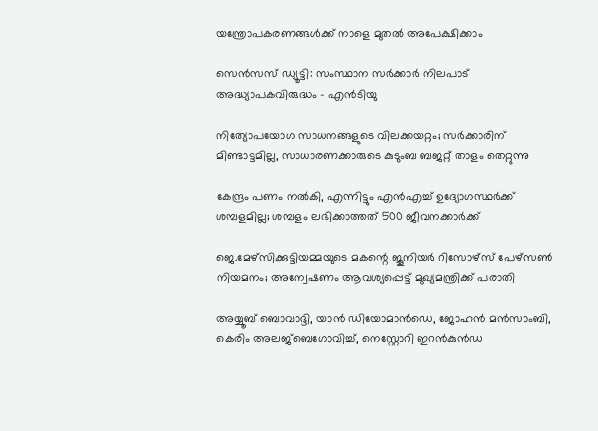യന്ത്രോപകരണങ്ങള്‍ക്ക് നാളെ മുതല്‍ അപേക്ഷിക്കാം

സെന്‍സസ് ഡ്യൂട്ടി: സംസ്ഥാന സര്‍ക്കാര്‍ നിലപാട് അദ്ധ്യാപകവിരുദ്ധം – എന്‍ടിയു

നിത്യോപയോഗ സാധനങ്ങളുടെ വിലക്കയറ്റം; സര്‍ക്കാരിന് മിണ്ടാട്ടമില്ല, സാധാരണക്കാരുടെ കുടുംബ ബജറ്റ് താളം തെറ്റുന്നു

കേന്ദ്രം പണം നല്‍കി, എന്നിട്ടും എന്‍എച്ച് ഉദ്യോഗസ്ഥര്‍ക്ക് ശമ്പളമില്ല; ശമ്പളം ലഭിക്കാത്തത് 500 ജീവനക്കാര്‍ക്ക്

ജെ.മേഴ്‌സിക്കുട്ടിയമ്മയുടെ മകന്റെ ജൂനിയർ റിസോഴ്‌സ് പേഴ്‌സൺ നിയമനം; അന്വേഷണം ആവശ്യപ്പെട്ട് മുഖ്യമന്ത്രിക്ക് പരാതി

അയ്യൂബ് ബൊവാദ്ദി, യാന്‍ ഡിയോമാന്‍ഡെ, ജോഹന്‍ മന്‍സാംബി, കെരിം അലജ്ബെഗോവിച്ച്, നെസ്റ്റോറി ഇറന്‍കുന്‍ഡ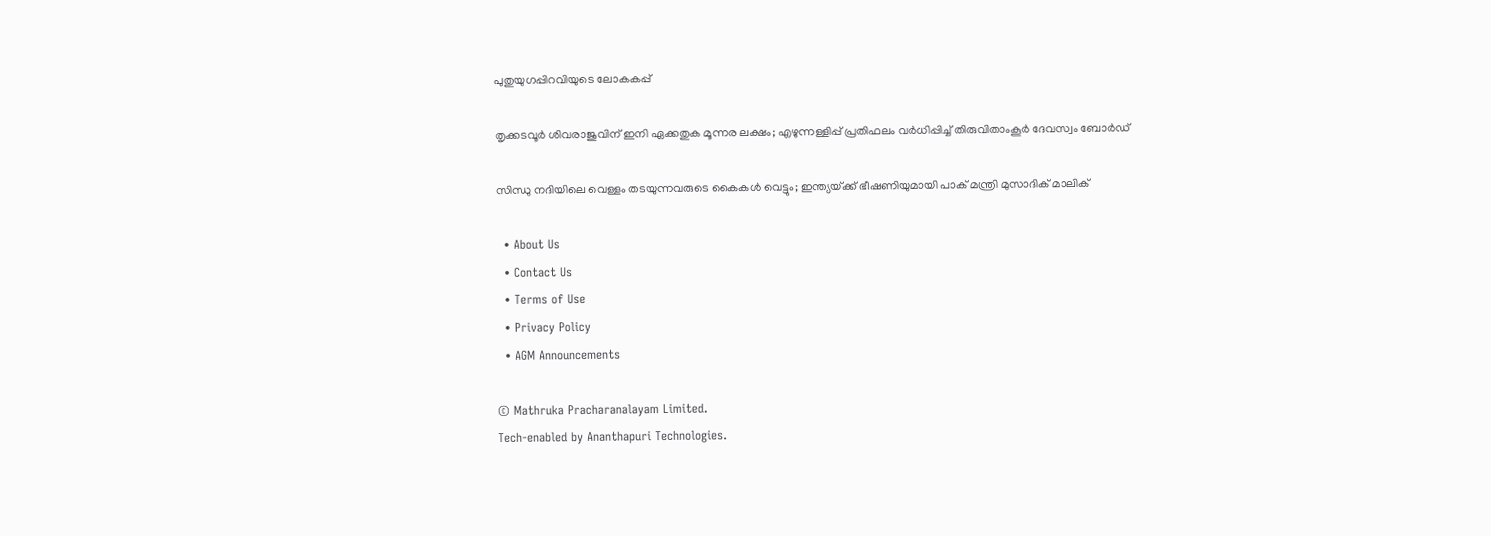പുതുയുഗപ്പിറവിയുടെ ലോകകപ്പ്

തൃക്കടവൂര്‍ ശിവരാജുവിന് ഇനി ഏക്കതുക മൂന്നര ലക്ഷം; എഴുന്നള്ളിപ്പ് പ്രതിഫലം വര്‍ധിപ്പിച്ച് തിരുവിതാംകൂര്‍ ദേവസ്വം ബോര്‍ഡ്

സിന്ധു നദിയിലെ വെള്ളം തടയുന്നവരുടെ കൈകൾ വെട്ടും; ഇന്ത്യയ്‌ക്ക് ഭീഷണിയുമായി പാക് മന്ത്രി മുസാദിക് മാലിക്

  • About Us
  • Contact Us
  • Terms of Use
  • Privacy Policy
  • AGM Announcements

© Mathruka Pracharanalayam Limited.
Tech-enabled by Ananthapuri Technologies.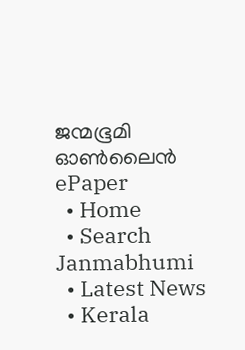ജന്മഭൂമി ഓണ്‍ലൈന്‍
ePaper
  • Home
  • Search Janmabhumi
  • Latest News
  • Kerala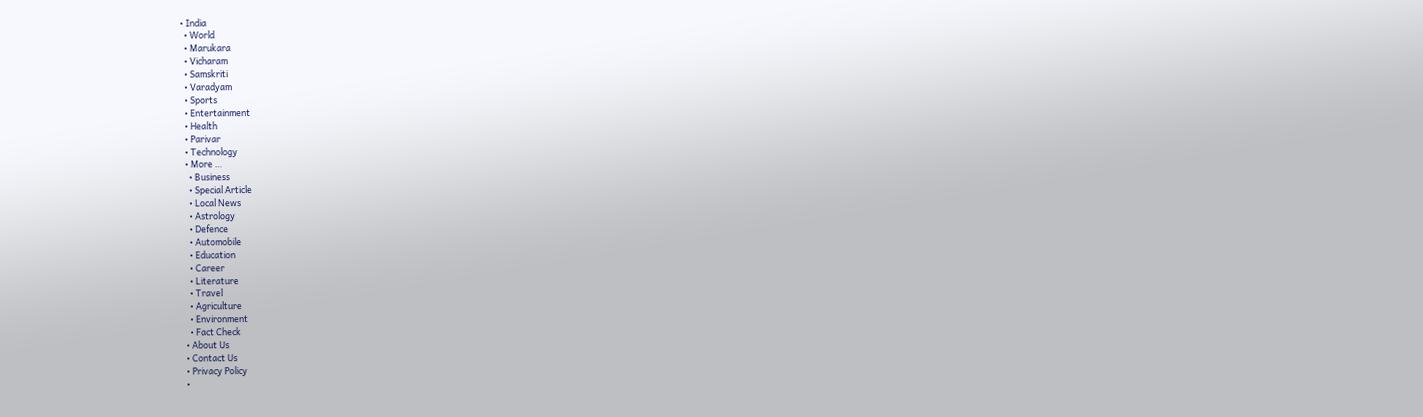• India
  • World
  • Marukara
  • Vicharam
  • Samskriti
  • Varadyam
  • Sports
  • Entertainment
  • Health
  • Parivar
  • Technology
  • More …
    • Business
    • Special Article
    • Local News
    • Astrology
    • Defence
    • Automobile
    • Education
    • Career
    • Literature
    • Travel
    • Agriculture
    • Environment
    • Fact Check
  • About Us
  • Contact Us
  • Privacy Policy
  •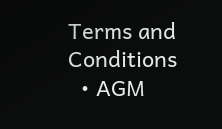Terms and Conditions
  • AGM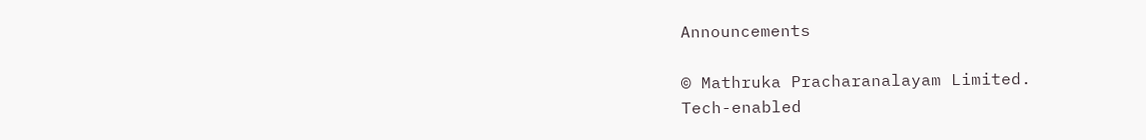Announcements

© Mathruka Pracharanalayam Limited.
Tech-enabled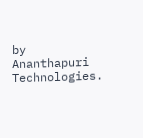by Ananthapuri Technologies.